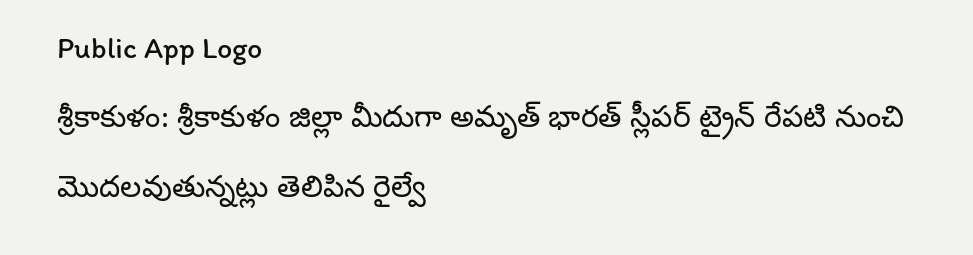Public App Logo
శ్రీకాకుళం: శ్రీకాకుళం జిల్లా మీదుగా అమృత్ భారత్ స్లీపర్ ట్రైన్ రేపటి నుంచి మొదలవుతున్నట్లు తెలిపిన రైల్వే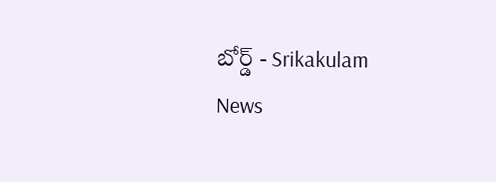బోర్డ్ - Srikakulam News